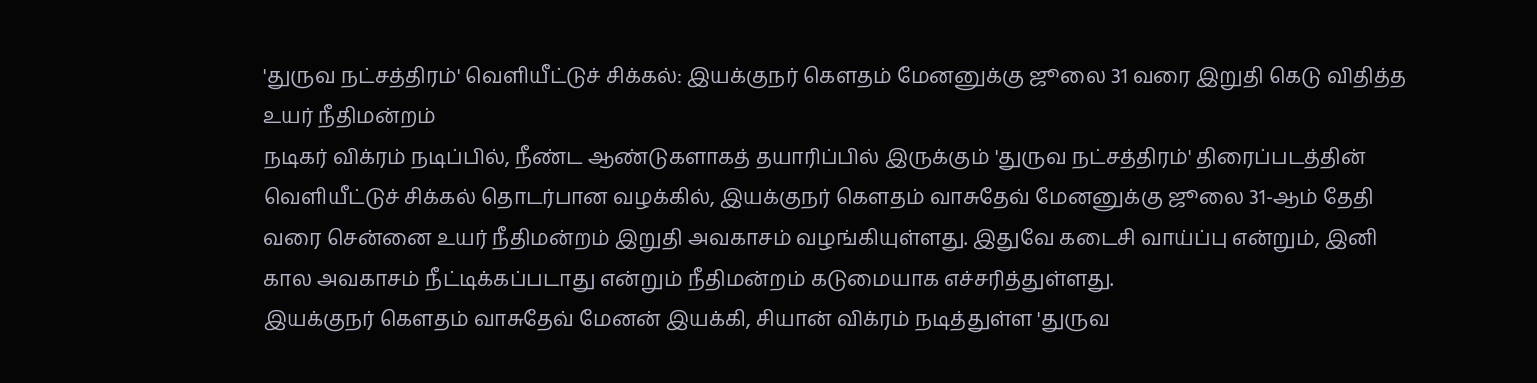'துருவ நட்சத்திரம்' வெளியீட்டுச் சிக்கல்: இயக்குநர் கௌதம் மேனனுக்கு ஜூலை 31 வரை இறுதி கெடு விதித்த உயர் நீதிமன்றம்
நடிகர் விக்ரம் நடிப்பில், நீண்ட ஆண்டுகளாகத் தயாரிப்பில் இருக்கும் 'துருவ நட்சத்திரம்' திரைப்படத்தின் வெளியீட்டுச் சிக்கல் தொடர்பான வழக்கில், இயக்குநர் கௌதம் வாசுதேவ் மேனனுக்கு ஜூலை 31-ஆம் தேதி வரை சென்னை உயர் நீதிமன்றம் இறுதி அவகாசம் வழங்கியுள்ளது. இதுவே கடைசி வாய்ப்பு என்றும், இனி கால அவகாசம் நீட்டிக்கப்படாது என்றும் நீதிமன்றம் கடுமையாக எச்சரித்துள்ளது.
இயக்குநர் கௌதம் வாசுதேவ் மேனன் இயக்கி, சியான் விக்ரம் நடித்துள்ள 'துருவ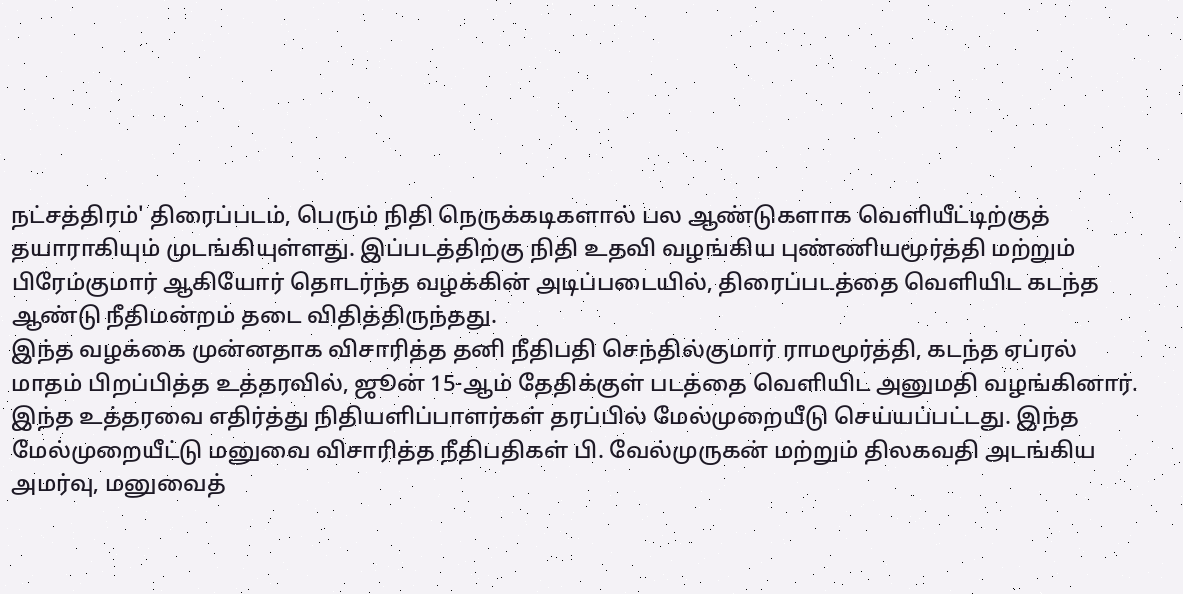நட்சத்திரம்' திரைப்படம், பெரும் நிதி நெருக்கடிகளால் பல ஆண்டுகளாக வெளியீட்டிற்குத் தயாராகியும் முடங்கியுள்ளது. இப்படத்திற்கு நிதி உதவி வழங்கிய புண்ணியமூர்த்தி மற்றும் பிரேம்குமார் ஆகியோர் தொடர்ந்த வழக்கின் அடிப்படையில், திரைப்படத்தை வெளியிட கடந்த ஆண்டு நீதிமன்றம் தடை விதித்திருந்தது.
இந்த வழக்கை முன்னதாக விசாரித்த தனி நீதிபதி செந்தில்குமார் ராமமூர்த்தி, கடந்த ஏப்ரல் மாதம் பிறப்பித்த உத்தரவில், ஜூன் 15-ஆம் தேதிக்குள் படத்தை வெளியிட அனுமதி வழங்கினார். இந்த உத்தரவை எதிர்த்து நிதியளிப்பாளர்கள் தரப்பில் மேல்முறையீடு செய்யப்பட்டது. இந்த மேல்முறையீட்டு மனுவை விசாரித்த நீதிபதிகள் பி. வேல்முருகன் மற்றும் திலகவதி அடங்கிய அமர்வு, மனுவைத்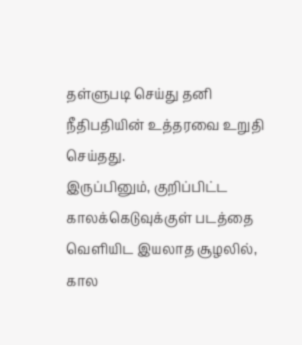தள்ளுபடி செய்து தனி நீதிபதியின் உத்தரவை உறுதி செய்தது.
இருப்பினும், குறிப்பிட்ட காலக்கெடுவுக்குள் படத்தை வெளியிட இயலாத சூழலில், கால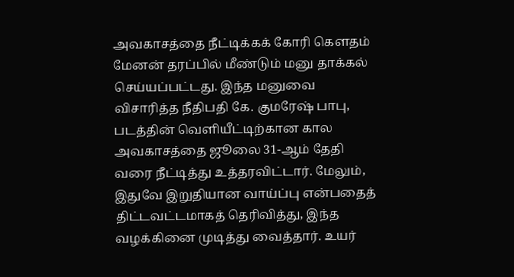அவகாசத்தை நீட்டிக்கக் கோரி கௌதம் மேனன் தரப்பில் மீண்டும் மனு தாக்கல் செய்யப்பட்டது. இந்த மனுவை விசாரித்த நீதிபதி கே. குமரேஷ் பாபு, படத்தின் வெளியீட்டிற்கான கால அவகாசத்தை ஜூலை 31-ஆம் தேதி வரை நீட்டித்து உத்தரவிட்டார். மேலும், இதுவே இறுதியான வாய்ப்பு என்பதைத் திட்டவட்டமாகத் தெரிவித்து, இந்த வழக்கினை முடித்து வைத்தார். உயர்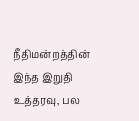நீதிமன்றத்தின் இந்த இறுதி உத்தரவு, பல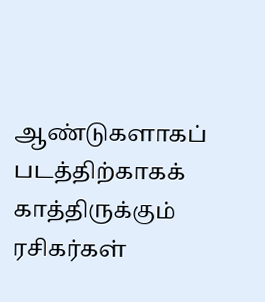ஆண்டுகளாகப் படத்திற்காகக் காத்திருக்கும் ரசிகர்கள்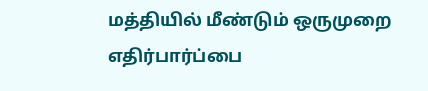மத்தியில் மீண்டும் ஒருமுறை எதிர்பார்ப்பை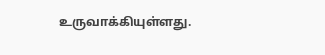உருவாக்கியுள்ளது.